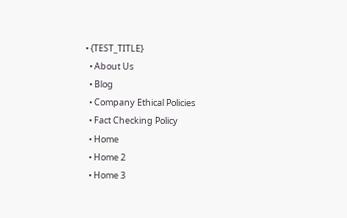• {TEST_TITLE}
  • About Us
  • Blog
  • Company Ethical Policies
  • Fact Checking Policy
  • Home
  • Home 2
  • Home 3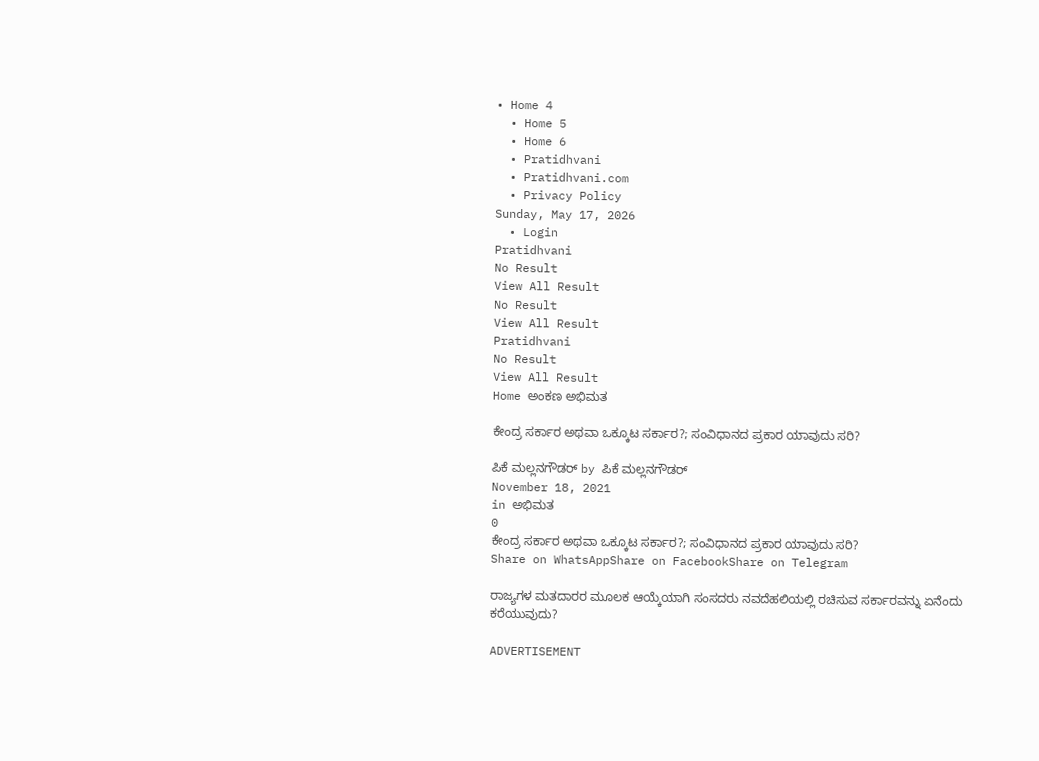• Home 4
  • Home 5
  • Home 6
  • Pratidhvani
  • Pratidhvani.com
  • Privacy Policy
Sunday, May 17, 2026
  • Login
Pratidhvani
No Result
View All Result
No Result
View All Result
Pratidhvani
No Result
View All Result
Home ಅಂಕಣ ಅಭಿಮತ

ಕೇಂದ್ರ ಸರ್ಕಾರ ಅಥವಾ ಒಕ್ಕೂಟ ಸರ್ಕಾರ?; ಸಂವಿಧಾನದ ಪ್ರಕಾರ ಯಾವುದು ಸರಿ?

ಪಿಕೆ ಮಲ್ಲನಗೌಡರ್ by ಪಿಕೆ ಮಲ್ಲನಗೌಡರ್
November 18, 2021
in ಅಭಿಮತ
0
ಕೇಂದ್ರ ಸರ್ಕಾರ ಅಥವಾ ಒಕ್ಕೂಟ ಸರ್ಕಾರ?; ಸಂವಿಧಾನದ ಪ್ರಕಾರ ಯಾವುದು ಸರಿ?
Share on WhatsAppShare on FacebookShare on Telegram

ರಾಜ್ಯಗಳ ಮತದಾರರ ಮೂಲಕ ಆಯ್ಕೆಯಾಗಿ ಸಂಸದರು ನವದೆಹಲಿಯಲ್ಲಿ ರಚಿಸುವ ಸರ್ಕಾರವನ್ನು ಏನೆಂದು ಕರೆಯುವುದು?

ADVERTISEMENT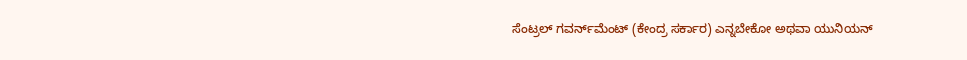ಸೆಂಟ್ರಲ್‌ ಗವರ್ನ್‌ಮೆಂಟ್‌ (ಕೇಂದ್ರ ಸರ್ಕಾರ) ಎನ್ನಬೇಕೋ ಅಥವಾ ಯುನಿಯನ್‌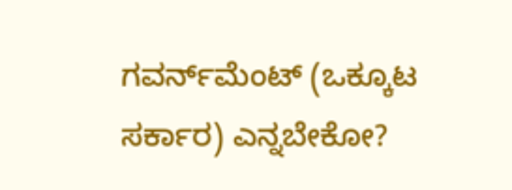ಗವರ್ನ್‌ಮೆಂಟ್‌ (ಒಕ್ಕೂಟ ಸರ್ಕಾರ) ಎನ್ನಬೇಕೋ?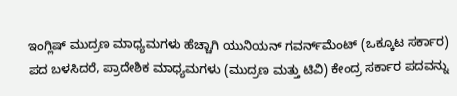ಇಂಗ್ಲಿಷ್‌ ಮುದ್ರಣ ಮಾಧ್ಯಮಗಳು ಹೆಚ್ಚಾಗಿ ಯುನಿಯನ್‌ ಗವರ್ನ್‌ಮೆಂಟ್‌ (ಒಕ್ಕೂಟ ಸರ್ಕಾರ) ಪದ ಬಳಸಿದರೆ, ಪ್ರಾದೇಶಿಕ ಮಾಧ್ಯಮಗಳು (ಮುದ್ರಣ ಮತ್ತು ಟಿವಿ) ಕೇಂದ್ರ ಸರ್ಕಾರ ಪದವನ್ನು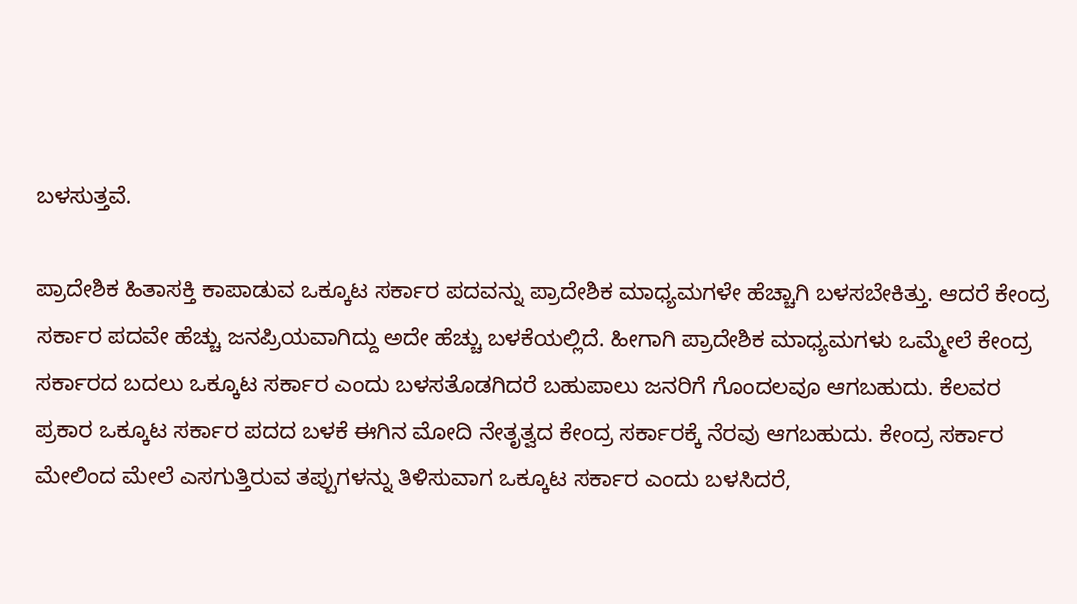ಬಳಸುತ್ತವೆ.

ಪ್ರಾದೇಶಿಕ ಹಿತಾಸಕ್ತಿ ಕಾಪಾಡುವ ಒಕ್ಕೂಟ ಸರ್ಕಾರ ಪದವನ್ನು ಪ್ರಾದೇಶಿಕ ಮಾಧ್ಯಮಗಳೇ ಹೆಚ್ಚಾಗಿ ಬಳಸಬೇಕಿತ್ತು. ಆದರೆ ಕೇಂದ್ರ ಸರ್ಕಾರ ಪದವೇ ಹೆಚ್ಚು ಜನಪ್ರಿಯವಾಗಿದ್ದು ಅದೇ ಹೆಚ್ಚು ಬಳಕೆಯಲ್ಲಿದೆ. ಹೀಗಾಗಿ ಪ್ರಾದೇಶಿಕ ಮಾಧ್ಯಮಗಳು ಒಮ್ಮೇಲೆ ಕೇಂದ್ರ ಸರ್ಕಾರದ ಬದಲು ಒಕ್ಕೂಟ ಸರ್ಕಾರ ಎಂದು ಬಳಸತೊಡಗಿದರೆ ಬಹುಪಾಲು ಜನರಿಗೆ ಗೊಂದಲವೂ ಆಗಬಹುದು. ಕೆಲವರ ಪ್ರಕಾರ ಒಕ್ಕೂಟ ಸರ್ಕಾರ ಪದದ ಬಳಕೆ ಈಗಿನ ಮೋದಿ ನೇತೃತ್ವದ ಕೇಂದ್ರ ಸರ್ಕಾರಕ್ಕೆ ನೆರವು ಆಗಬಹುದು. ಕೇಂದ್ರ ಸರ್ಕಾರ ಮೇಲಿಂದ ಮೇಲೆ ಎಸಗುತ್ತಿರುವ ತಪ್ಪುಗಳನ್ನು ತಿಳಿಸುವಾಗ ಒಕ್ಕೂಟ ಸರ್ಕಾರ ಎಂದು ಬಳಸಿದರೆ,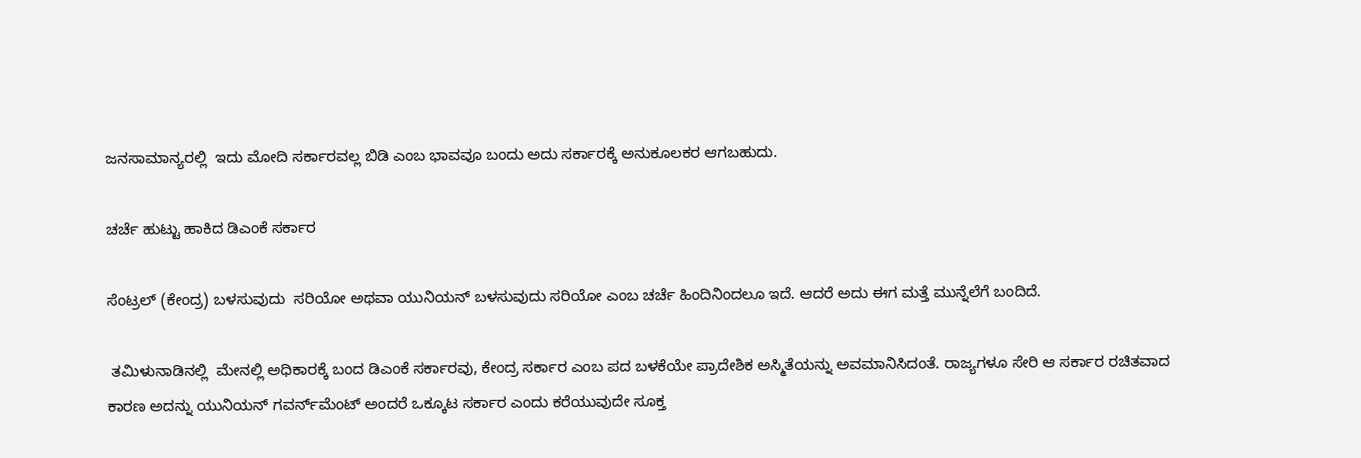ಜನಸಾಮಾನ್ಯರಲ್ಲಿ  ಇದು ಮೋದಿ ಸರ್ಕಾರವಲ್ಲ ಬಿಡಿ ಎಂಬ ಭಾವವೂ ಬಂದು ಅದು ಸರ್ಕಾರಕ್ಕೆ ಅನುಕೂಲಕರ ಆಗಬಹುದು.

ಚರ್ಚೆ ಹುಟ್ಟು ಹಾಕಿದ ಡಿಎಂಕೆ ಸರ್ಕಾರ

ಸೆಂಟ್ರಲ್‌ (ಕೇಂದ್ರ) ಬಳಸುವುದು  ಸರಿಯೋ ಅಥವಾ ಯುನಿಯನ್‌ ಬಳಸುವುದು ಸರಿಯೋ ಎಂಬ ಚರ್ಚೆ ಹಿಂದಿನಿಂದಲೂ ಇದೆ. ಆದರೆ ಅದು ಈಗ ಮತ್ತೆ ಮುನ್ನೆಲೆಗೆ ಬಂದಿದೆ.

 ತಮಿಳುನಾಡಿನಲ್ಲಿ  ಮೇನಲ್ಲಿ ಅಧಿಕಾರಕ್ಕೆ ಬಂದ ಡಿಎಂಕೆ ಸರ್ಕಾರವು, ಕೇಂದ್ರ ಸರ್ಕಾರ ಎಂಬ ಪದ ಬಳಕೆಯೇ ಪ್ರಾದೇಶಿಕ ಅಸ್ಮಿತೆಯನ್ನು ಅವಮಾನಿಸಿದಂತೆ. ರಾಜ್ಯಗಳೂ ಸೇರಿ ಆ ಸರ್ಕಾರ ರಚಿತವಾದ ಕಾರಣ ಅದನ್ನು ಯುನಿಯನ್‌ ಗವರ್ನ್‌ಮೆಂಟ್‌ ಅಂದರೆ ಒಕ್ಕೂಟ ಸರ್ಕಾರ ಎಂದು ಕರೆಯುವುದೇ ಸೂಕ್ತ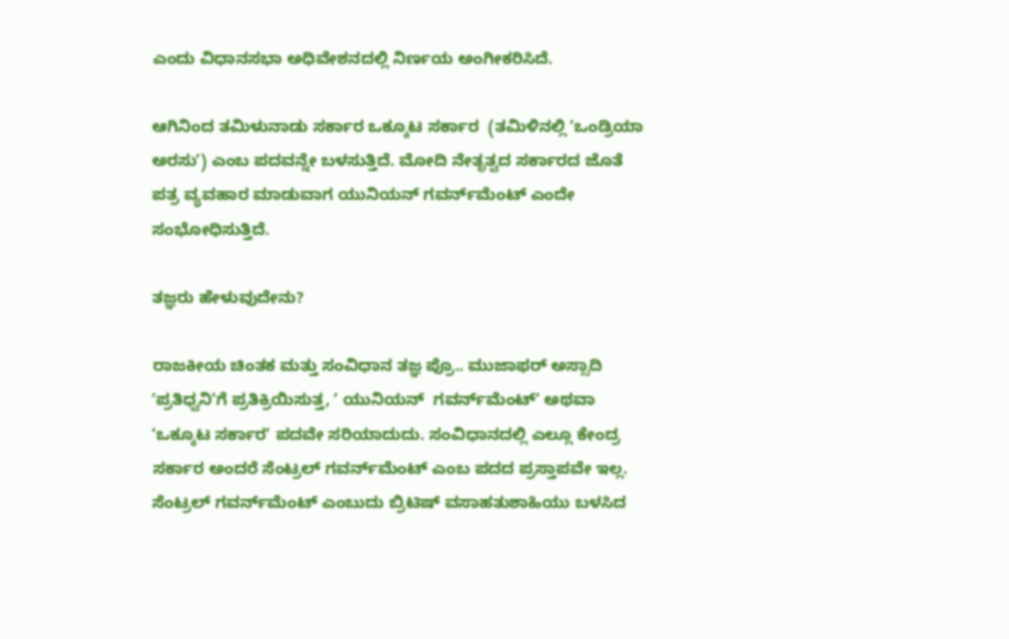ಎಂದು ವಿಧಾನಸಭಾ ಅಧಿವೇಶನದಲ್ಲಿ ನಿರ್ಣಯ ಅಂಗೀಕರಿಸಿದೆ.

ಆಗಿನಿಂದ ತಮಿಳುನಾಡು ಸರ್ಕಾರ ಒಕ್ಕೂಟ ಸರ್ಕಾರ  (ತಮಿಳಿನಲ್ಲಿ ʼಒಂಡ್ರಿಯಾ ಅರಸುʼ) ಎಂಬ ಪದವನ್ನೇ ಬಳಸುತ್ತಿದೆ. ಮೋದಿ ನೇತೃತ್ವದ ಸರ್ಕಾರದ ಜೊತೆ ಪತ್ರ ವ್ಯವಹಾರ ಮಾಡುವಾಗ ಯುನಿಯನ್‌ ಗವರ್ನ್‌ಮೆಂಟ್‌ ಎಂದೇ ಸಂಭೋಧಿಸುತ್ತಿದೆ.

ತಜ್ಞರು ಹೇಳುವುದೇನು?

ರಾಜಕೀಯ ಚಿಂತಕ ಮತ್ತು ಸಂವಿಧಾನ ತಜ್ಞ ಪ್ರೊ.. ಮುಜಾಫರ್‌ ಅಸ್ಸಾದಿ ʼಪ್ರತಿಧ್ವನಿʼಗೆ ಪ್ರತಿಕ್ರಿಯಿಸುತ್ತ, ʼ ಯುನಿಯನ್‌  ಗವರ್ನ್‌ಮೆಂಟ್‌ʼ ಅಥವಾ ʼಒಕ್ಕೂಟ ಸರ್ಕಾರʼ ಪದವೇ ಸರಿಯಾದುದು. ಸಂವಿಧಾನದಲ್ಲಿ ಎಲ್ಲೂ ಕೇಂದ್ರ ಸರ್ಕಾರ ಅಂದರೆ ಸೆಂಟ್ರಲ್‌ ಗವರ್ನ್‌ಮೆಂಟ್‌ ಎಂಬ ಪದದ ಪ್ರಸ್ತಾಪವೇ ಇಲ್ಲ. ಸೆಂಟ್ರಲ್‌ ಗವರ್ನ್‌ಮೆಂಟ್‌ ಎಂಬುದು ಬ್ರಿಟಿಷ್‌ ವಸಾಹತುಶಾಹಿಯು ಬಳಸಿದ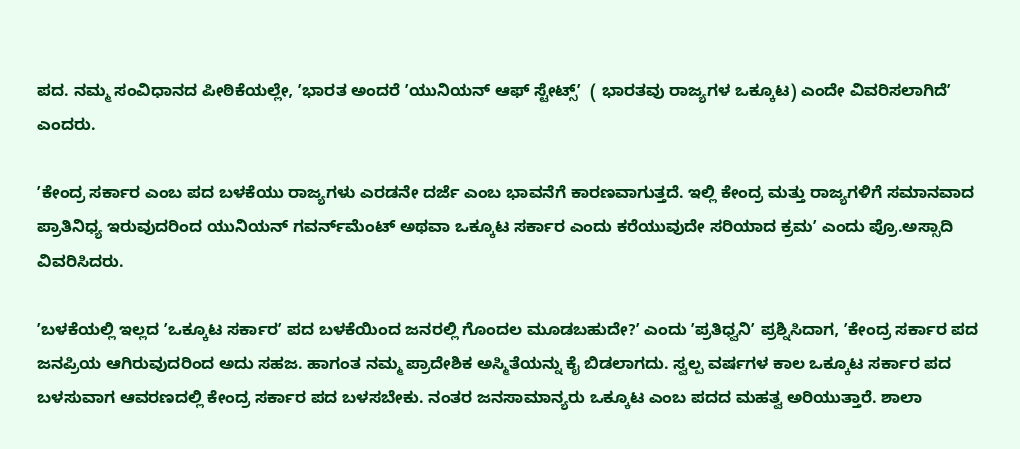ಪದ. ನಮ್ಮ ಸಂವಿಧಾನದ ಪೀಠಿಕೆಯಲ್ಲೇ, ʼಭಾರತ ಅಂದರೆ ʼಯುನಿಯನ್‌ ಆಫ್‌ ಸ್ಟೇಟ್ಸ್‌ʼ  ( ಭಾರತವು ರಾಜ್ಯಗಳ ಒಕ್ಕೂಟ) ಎಂದೇ ವಿವರಿಸಲಾಗಿದೆʼ ಎಂದರು.

ʼಕೇಂದ್ರ ಸರ್ಕಾರ ಎಂಬ ಪದ ಬಳಕೆಯು ರಾಜ್ಯಗಳು ಎರಡನೇ ದರ್ಜೆ ಎಂಬ ಭಾವನೆಗೆ ಕಾರಣವಾಗುತ್ತದೆ. ಇಲ್ಲಿ ಕೇಂದ್ರ ಮತ್ತು ರಾಜ್ಯಗಳಿಗೆ ಸಮಾನವಾದ ಪ್ರಾತಿನಿಧ್ಯ ಇರುವುದರಿಂದ ಯುನಿಯನ್‌ ಗವರ್ನ್‌ಮೆಂಟ್‌ ಅಥವಾ ಒಕ್ಕೂಟ ಸರ್ಕಾರ ಎಂದು ಕರೆಯುವುದೇ ಸರಿಯಾದ ಕ್ರಮʼ ಎಂದು ಪ್ರೊ.ಅಸ್ಸಾದಿ ವಿವರಿಸಿದರು.

ʼಬಳಕೆಯಲ್ಲಿ ಇಲ್ಲದ ʼಒಕ್ಕೂಟ ಸರ್ಕಾರʼ ಪದ ಬಳಕೆಯಿಂದ ಜನರಲ್ಲಿ ಗೊಂದಲ ಮೂಡಬಹುದೇ?ʼ ಎಂದು ʼಪ್ರತಿಧ್ವನಿʼ ಪ್ರಶ್ನಿಸಿದಾಗ, ʼಕೇಂದ್ರ ಸರ್ಕಾರ ಪದ ಜನಪ್ರಿಯ ಆಗಿರುವುದರಿಂದ ಅದು ಸಹಜ. ಹಾಗಂತ ನಮ್ಮ ಪ್ರಾದೇಶಿಕ ಅಸ್ಮಿತೆಯನ್ನು ಕೈ ಬಿಡಲಾಗದು. ಸ್ವಲ್ಪ ವರ್ಷಗಳ ಕಾಲ ಒಕ್ಕೂಟ ಸರ್ಕಾರ ಪದ ಬಳಸುವಾಗ ಆವರಣದಲ್ಲಿ ಕೇಂದ್ರ ಸರ್ಕಾರ ಪದ ಬಳಸಬೇಕು. ನಂತರ ಜನಸಾಮಾನ್ಯರು ಒಕ್ಕೂಟ ಎಂಬ ಪದದ ಮಹತ್ವ ಅರಿಯುತ್ತಾರೆ. ಶಾಲಾ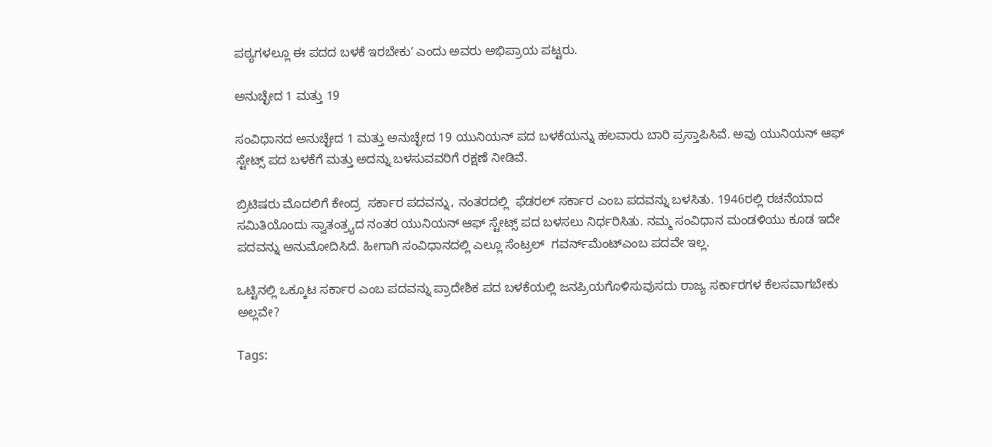ಪಠ್ಯಗಳಲ್ಲೂ ಈ ಪದದ ಬಳಕೆ ಇರಬೇಕುʼ ಎಂದು ಅವರು ಅಭಿಪ್ರಾಯ ಪಟ್ಟರು.

ಅನುಚ್ಛೇದ 1 ಮತ್ತು 19

ಸಂವಿಧಾನದ ಅನುಚ್ಛೇದ 1 ಮತ್ತು ಅನುಚ್ಛೇದ 19 ಯುನಿಯನ್‌ ಪದ ಬಳಕೆಯನ್ನು ಹಲವಾರು ಬಾರಿ ಪ್ರಸ್ತಾಪಿಸಿವೆ. ಅವು ಯುನಿಯನ್‌ ಆಫ್‌ ಸ್ಟೇಟ್ಸ್‌ ಪದ ಬಳಕೆಗೆ ಮತ್ತು ಅದನ್ನು ಬಳಸುವವರಿಗೆ ರಕ್ಷಣೆ ನೀಡಿವೆ.

ಬ್ರಿಟಿಷರು ಮೊದಲಿಗೆ ಕೇಂದ್ರ  ಸರ್ಕಾರ ಪದವನ್ನು, ನಂತರದಲ್ಲಿ  ಫೆಡರಲ್‌ ಸರ್ಕಾರ ಎಂಬ ಪದವನ್ನು ಬಳಸಿತು. 1946ರಲ್ಲಿ ರಚನೆಯಾದ ಸಮಿತಿಯೊಂದು ಸ್ವಾತಂತ್ರ್ಯದ ನಂತರ ಯುನಿಯನ್‌ ಆಫ್‌ ಸ್ಟೇಟ್ಸ್‌ ಪದ ಬಳಸಲು ನಿರ್ಧರಿಸಿತು. ನಮ್ಮ ಸಂವಿಧಾನ ಮಂಡಳಿಯು ಕೂಡ ಇದೇ ಪದವನ್ನು ಅನುಮೋದಿಸಿದೆ. ಹೀಗಾಗಿ ಸಂವಿಧಾನದಲ್ಲಿ ಎಲ್ಲೂ ಸೆಂಟ್ರಲ್‌  ಗವರ್ನ್‌ಮೆಂಟ್‌ಎಂಬ ಪದವೇ ಇಲ್ಲ.

ಒಟ್ಟಿನಲ್ಲಿ ಒಕ್ಕೂಟ ಸರ್ಕಾರ ಎಂಬ ಪದವನ್ನು ಪ್ರಾದೇಶಿಕ ಪದ ಬಳಕೆಯಲ್ಲಿ ಜನಪ್ರಿಯಗೊಳಿಸುವುಸದು ರಾಜ್ಯ ಸರ್ಕಾರಗಳ ಕೆಲಸವಾಗಬೇಕು ಅಲ್ಲವೇ?

Tags: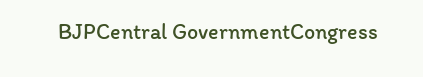BJPCentral GovernmentCongress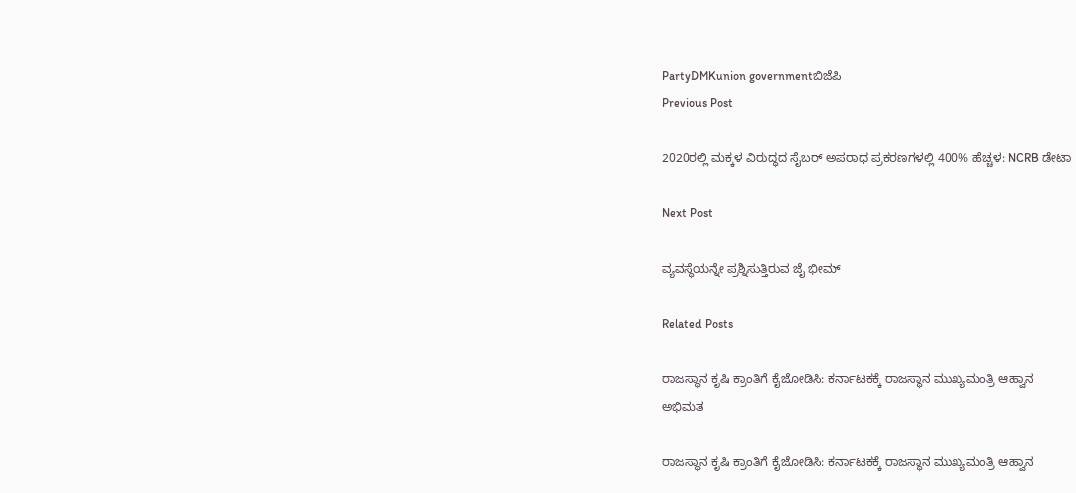PartyDMKunion governmentಬಿಜೆಪಿ
Previous Post

2020ರಲ್ಲಿ ಮಕ್ಕಳ ವಿರುದ್ಧದ ಸೈಬರ್ ಅಪರಾಧ ಪ್ರಕರಣಗಳಲ್ಲಿ 400% ಹೆಚ್ಚಳ: NCRB ಡೇಟಾ

Next Post

ವ್ಯವಸ್ಥೆಯನ್ನೇ ಪ್ರಶ್ನಿಸುತ್ತಿರುವ ಜೈ ಭೀಮ್

Related Posts

ರಾಜಸ್ಥಾನ ಕೃಷಿ ಕ್ರಾಂತಿಗೆ ಕೈಜೋಡಿಸಿ: ಕರ್ನಾಟಕಕ್ಕೆ ರಾಜಸ್ಥಾನ ಮುಖ್ಯಮಂತ್ರಿ ಆಹ್ವಾನ
ಅಭಿಮತ

ರಾಜಸ್ಥಾನ ಕೃಷಿ ಕ್ರಾಂತಿಗೆ ಕೈಜೋಡಿಸಿ: ಕರ್ನಾಟಕಕ್ಕೆ ರಾಜಸ್ಥಾನ ಮುಖ್ಯಮಂತ್ರಿ ಆಹ್ವಾನ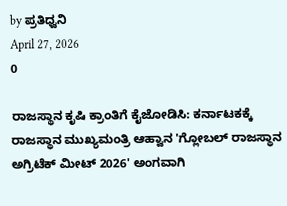by ಪ್ರತಿಧ್ವನಿ
April 27, 2026
0

ರಾಜಸ್ಥಾನ ಕೃಷಿ ಕ್ರಾಂತಿಗೆ ಕೈಜೋಡಿಸಿ: ಕರ್ನಾಟಕಕ್ಕೆ ರಾಜಸ್ಥಾನ ಮುಖ್ಯಮಂತ್ರಿ ಆಹ್ವಾನ 'ಗ್ಲೋಬಲ್ ರಾಜಸ್ಥಾನ ಅಗ್ರಿಟೆಕ್ ಮೀಟ್ 2026' ಅಂಗವಾಗಿ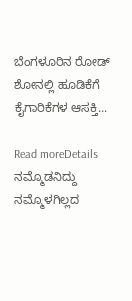ಬೆಂಗಳೂರಿನ ರೋಡ್ ಶೋನಲ್ಲಿ ಹೂಡಿಕೆಗೆ ಕೈಗಾರಿಕೆಗಳ ಆಸಕ್ತಿ...

Read moreDetails
ನಮ್ಮೊಡನಿದ್ದು ನಮ್ಮೊಳಗಿಲ್ಲದ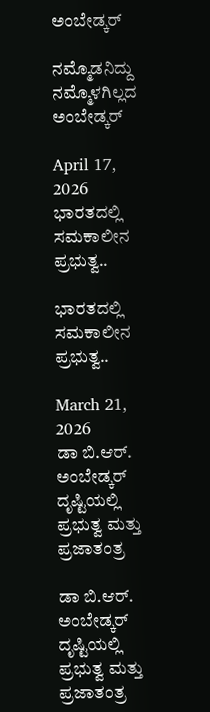ಅಂಬೇಡ್ಕರ್

ನಮ್ಮೊಡನಿದ್ದು ನಮ್ಮೊಳಗಿಲ್ಲದ ಅಂಬೇಡ್ಕರ್

April 17, 2026
ಭಾರತದಲ್ಲಿ ಸಮಕಾಲೀನ ಪ್ರಭುತ್ವ..

ಭಾರತದಲ್ಲಿ ಸಮಕಾಲೀನ ಪ್ರಭುತ್ವ..

March 21, 2026
ಡಾ ಬಿ.ಆರ್. ಅಂಬೇಡ್ಕರ್‌ ದೃಷ್ಟಿಯಲ್ಲಿ ಪ್ರಭುತ್ವ ಮತ್ತು ಪ್ರಜಾತಂತ್ರ

ಡಾ ಬಿ.ಆರ್. ಅಂಬೇಡ್ಕರ್‌ ದೃಷ್ಟಿಯಲ್ಲಿ ಪ್ರಭುತ್ವ ಮತ್ತು ಪ್ರಜಾತಂತ್ರ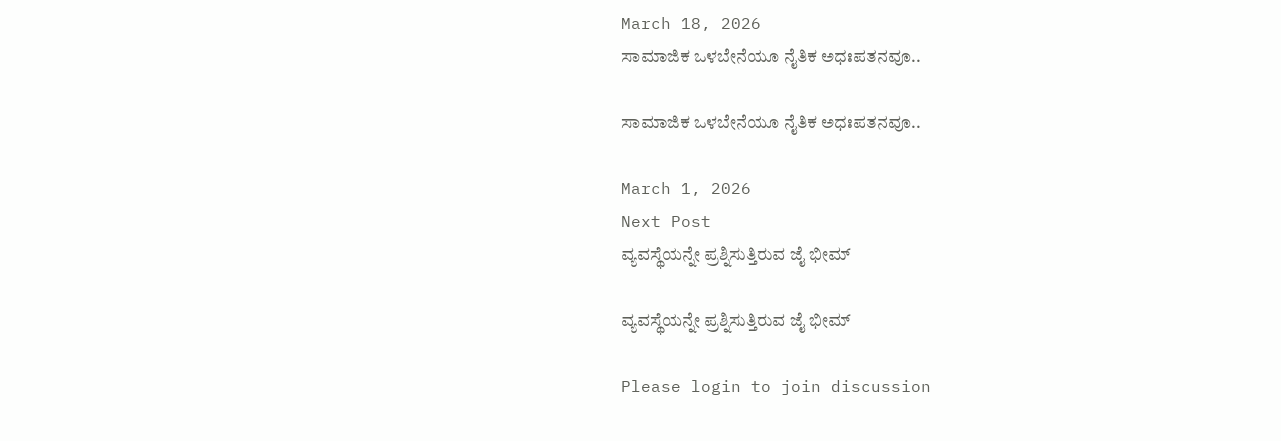March 18, 2026
ಸಾಮಾಜಿಕ ಒಳಬೇನೆಯೂ ನೈತಿಕ ಅಧಃಪತನವೂ..

ಸಾಮಾಜಿಕ ಒಳಬೇನೆಯೂ ನೈತಿಕ ಅಧಃಪತನವೂ..

March 1, 2026
Next Post
ವ್ಯವಸ್ಥೆಯನ್ನೇ ಪ್ರಶ್ನಿಸುತ್ತಿರುವ ಜೈ ಭೀಮ್

ವ್ಯವಸ್ಥೆಯನ್ನೇ ಪ್ರಶ್ನಿಸುತ್ತಿರುವ ಜೈ ಭೀಮ್

Please login to join discussion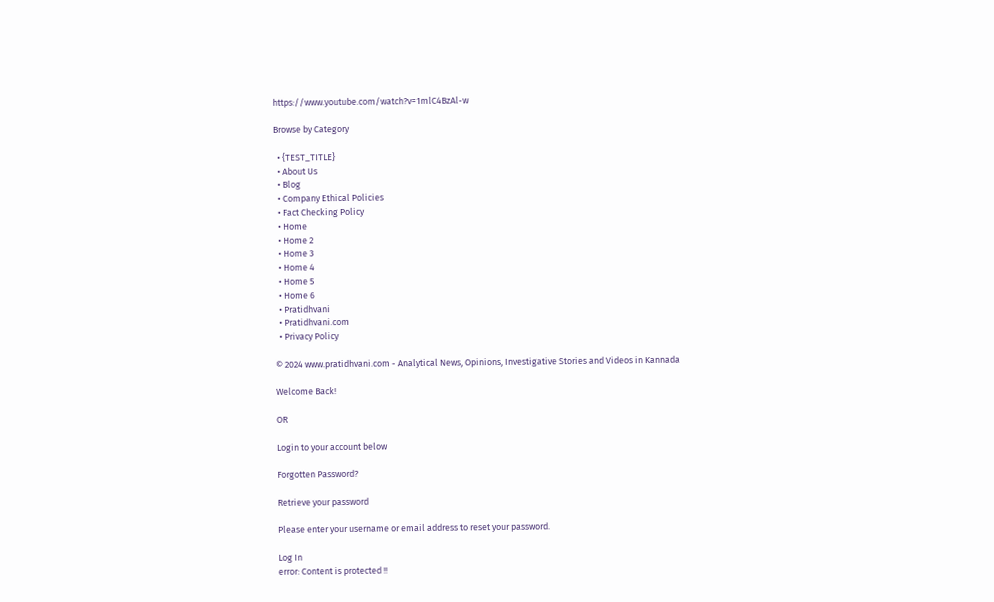https://www.youtube.com/watch?v=1mlC4BzAl-w

Browse by Category

  • {TEST_TITLE}
  • About Us
  • Blog
  • Company Ethical Policies
  • Fact Checking Policy
  • Home
  • Home 2
  • Home 3
  • Home 4
  • Home 5
  • Home 6
  • Pratidhvani
  • Pratidhvani.com
  • Privacy Policy

© 2024 www.pratidhvani.com - Analytical News, Opinions, Investigative Stories and Videos in Kannada

Welcome Back!

OR

Login to your account below

Forgotten Password?

Retrieve your password

Please enter your username or email address to reset your password.

Log In
error: Content is protected !!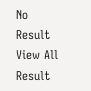No Result
View All Result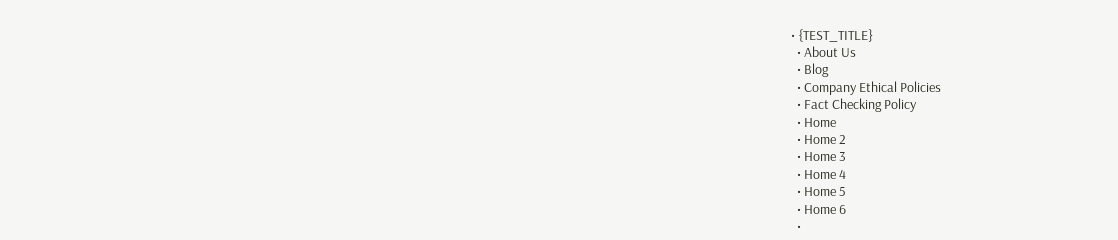• {TEST_TITLE}
  • About Us
  • Blog
  • Company Ethical Policies
  • Fact Checking Policy
  • Home
  • Home 2
  • Home 3
  • Home 4
  • Home 5
  • Home 6
  •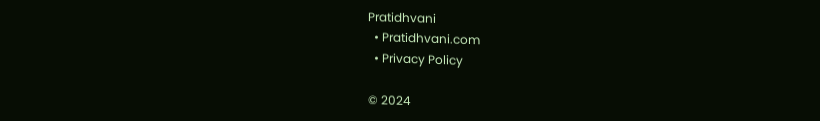Pratidhvani
  • Pratidhvani.com
  • Privacy Policy

© 2024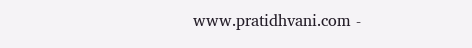www.pratidhvani.com -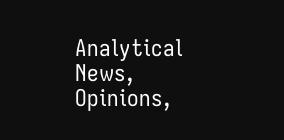Analytical News, Opinions,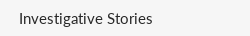Investigative Stories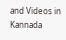and Videos in Kannada